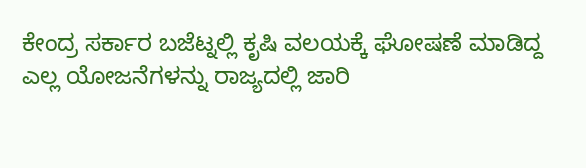ಕೇಂದ್ರ ಸರ್ಕಾರ ಬಜೆಟ್ನಲ್ಲಿ ಕೃಷಿ ವಲಯಕ್ಕೆ ಘೋಷಣೆ ಮಾಡಿದ್ದ ಎಲ್ಲ ಯೋಜನೆಗಳನ್ನು ರಾಜ್ಯದಲ್ಲಿ ಜಾರಿ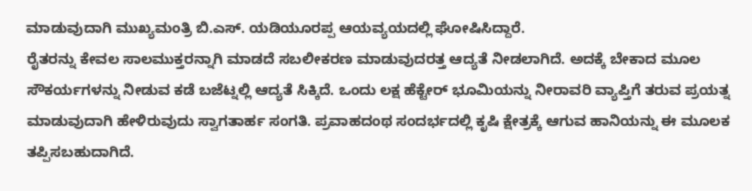ಮಾಡುವುದಾಗಿ ಮುಖ್ಯಮಂತ್ರಿ ಬಿ.ಎಸ್. ಯಡಿಯೂರಪ್ಪ ಆಯವ್ಯಯದಲ್ಲಿ ಘೋಷಿಸಿದ್ದಾರೆ.
ರೈತರನ್ನು ಕೇವಲ ಸಾಲಮುಕ್ತರನ್ನಾಗಿ ಮಾಡದೆ ಸಬಲೀಕರಣ ಮಾಡುವುದರತ್ತ ಆದ್ಯತೆ ನೀಡಲಾಗಿದೆ. ಅದಕ್ಕೆ ಬೇಕಾದ ಮೂಲ ಸೌಕರ್ಯಗಳನ್ನು ನೀಡುವ ಕಡೆ ಬಜೆಟ್ನಲ್ಲಿ ಆದ್ಯತೆ ಸಿಕ್ಕಿದೆ. ಒಂದು ಲಕ್ಷ ಹೆಕ್ಟೇರ್ ಭೂಮಿಯನ್ನು ನೀರಾವರಿ ವ್ಯಾಪ್ತಿಗೆ ತರುವ ಪ್ರಯತ್ನ ಮಾಡುವುದಾಗಿ ಹೇಳಿರುವುದು ಸ್ವಾಗತಾರ್ಹ ಸಂಗತಿ. ಪ್ರವಾಹದಂಥ ಸಂದರ್ಭದಲ್ಲಿ ಕೃಷಿ ಕ್ಷೇತ್ರಕ್ಕೆ ಆಗುವ ಹಾನಿಯನ್ನು ಈ ಮೂಲಕ ತಪ್ಪಿಸಬಹುದಾಗಿದೆ.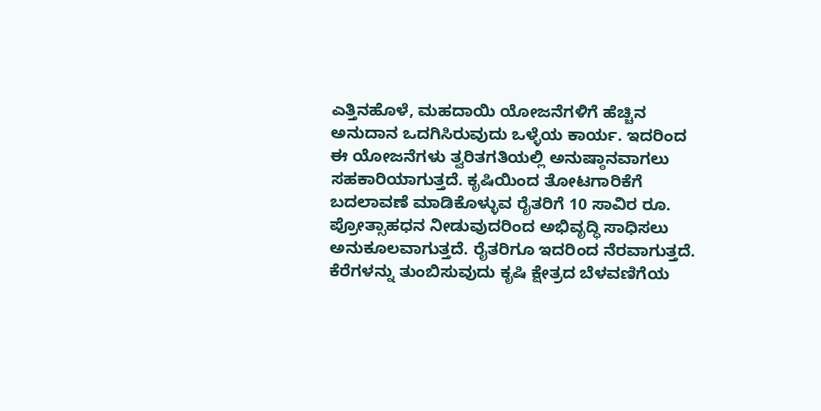ಎತ್ತಿನಹೊಳೆ, ಮಹದಾಯಿ ಯೋಜನೆಗಳಿಗೆ ಹೆಚ್ಚಿನ ಅನುದಾನ ಒದಗಿಸಿರುವುದು ಒಳ್ಳೆಯ ಕಾರ್ಯ. ಇದರಿಂದ ಈ ಯೋಜನೆಗಳು ತ್ವರಿತಗತಿಯಲ್ಲಿ ಅನುಷ್ಠಾನವಾಗಲು ಸಹಕಾರಿಯಾಗುತ್ತದೆ. ಕೃಷಿಯಿಂದ ತೋಟಗಾರಿಕೆಗೆ ಬದಲಾವಣೆ ಮಾಡಿಕೊಳ್ಳುವ ರೈತರಿಗೆ 10 ಸಾವಿರ ರೂ. ಪ್ರೋತ್ಸಾಹಧನ ನೀಡುವುದರಿಂದ ಅಭಿವೃದ್ಧಿ ಸಾಧಿಸಲು ಅನುಕೂಲವಾಗುತ್ತದೆ. ರೈತರಿಗೂ ಇದರಿಂದ ನೆರವಾಗುತ್ತದೆ.
ಕೆರೆಗಳನ್ನು ತುಂಬಿಸುವುದು ಕೃಷಿ ಕ್ಷೇತ್ರದ ಬೆಳವಣಿಗೆಯ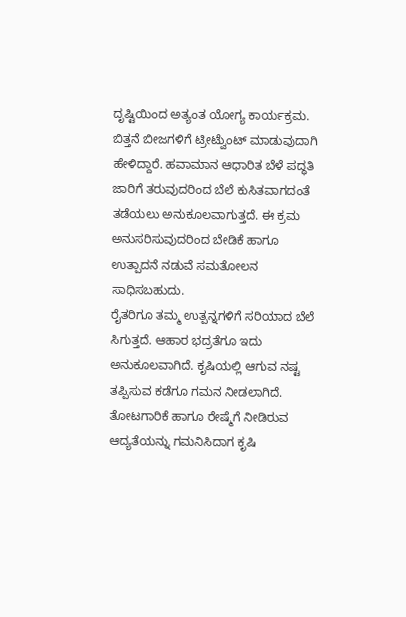ದೃಷ್ಟಿಯಿಂದ ಅತ್ಯಂತ ಯೋಗ್ಯ ಕಾರ್ಯಕ್ರಮ. ಬಿತ್ತನೆ ಬೀಜಗಳಿಗೆ ಟ್ರೀಟ್ವೆುಂಟ್ ಮಾಡುವುದಾಗಿ ಹೇಳಿದ್ದಾರೆ. ಹವಾಮಾನ ಆಧಾರಿತ ಬೆಳೆ ಪದ್ಧತಿ ಜಾರಿಗೆ ತರುವುದರಿಂದ ಬೆಲೆ ಕುಸಿತವಾಗದಂತೆ ತಡೆಯಲು ಅನುಕೂಲವಾಗುತ್ತದೆ. ಈ ಕ್ರಮ ಅನುಸರಿಸುವುದರಿಂದ ಬೇಡಿಕೆ ಹಾಗೂ ಉತ್ಪಾದನೆ ನಡುವೆ ಸಮತೋಲನ ಸಾಧಿಸಬಹುದು.
ರೈತರಿಗೂ ತಮ್ಮ ಉತ್ಪನ್ನಗಳಿಗೆ ಸರಿಯಾದ ಬೆಲೆ ಸಿಗುತ್ತದೆ. ಆಹಾರ ಭದ್ರತೆಗೂ ಇದು ಅನುಕೂಲವಾಗಿದೆ. ಕೃಷಿಯಲ್ಲಿ ಆಗುವ ನಷ್ಟ ತಪ್ಪಿಸುವ ಕಡೆಗೂ ಗಮನ ನೀಡಲಾಗಿದೆ. ತೋಟಗಾರಿಕೆ ಹಾಗೂ ರೇಷ್ಮೆಗೆ ನೀಡಿರುವ ಆದ್ಯತೆಯನ್ನು ಗಮನಿಸಿದಾಗ ಕೃಷಿ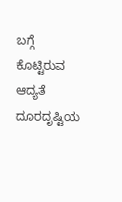ಬಗ್ಗೆ ಕೊಟ್ಟಿರುವ ಆದ್ಯತೆ ದೂರದೃಷ್ಟಿಯ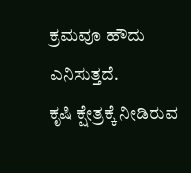ಕ್ರಮವೂ ಹೌದು ಎನಿಸುತ್ತದೆ.
ಕೃಷಿ ಕ್ಷೇತ್ರಕ್ಕೆ ನೀಡಿರುವ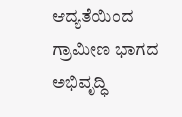ಆದ್ಯತೆಯಿಂದ ಗ್ರಾಮೀಣ ಭಾಗದ ಅಭಿವೃದ್ಧಿ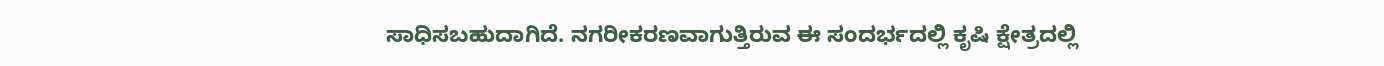ಸಾಧಿಸಬಹುದಾಗಿದೆ. ನಗರೀಕರಣವಾಗುತ್ತಿರುವ ಈ ಸಂದರ್ಭದಲ್ಲಿ ಕೃಷಿ ಕ್ಷೇತ್ರದಲ್ಲಿ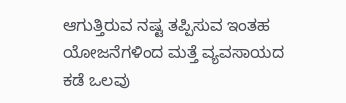ಆಗುತ್ತಿರುವ ನಷ್ಟ ತಪ್ಪಿಸುವ ಇಂತಹ ಯೋಜನೆಗಳಿಂದ ಮತ್ತೆ ವ್ಯವಸಾಯದ ಕಡೆ ಒಲವು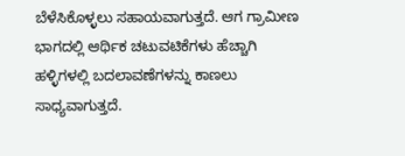ಬೆಳೆಸಿಕೊಳ್ಳಲು ಸಹಾಯವಾಗುತ್ತದೆ. ಆಗ ಗ್ರಾಮೀಣ ಭಾಗದಲ್ಲಿ ಆರ್ಥಿಕ ಚಟುವಟಿಕೆಗಳು ಹೆಚ್ಚಾಗಿ ಹಳ್ಳಿಗಳಲ್ಲಿ ಬದಲಾವಣೆಗಳನ್ನು ಕಾಣಲು ಸಾಧ್ಯವಾಗುತ್ತದೆ.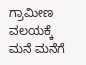ಗ್ರಾಮೀಣ ವಲಯಕ್ಕೆ ಮನೆ ಮನೆಗೆ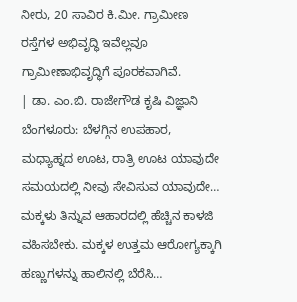ನೀರು, 20 ಸಾವಿರ ಕಿ.ಮೀ. ಗ್ರಾಮೀಣ ರಸ್ತೆಗಳ ಅಭಿವೃದ್ಧಿ ಇವೆಲ್ಲವೂ ಗ್ರಾಮೀಣಾಭಿವೃದ್ಧಿಗೆ ಪೂರಕವಾಗಿವೆ.
| ಡಾ. ಎಂ.ಬಿ. ರಾಜೇಗೌಡ ಕೃಷಿ ವಿಜ್ಞಾನಿ
ಬೆಂಗಳೂರು: ಬೆಳಗ್ಗಿನ ಉಪಹಾರ, ಮಧ್ಯಾಹ್ನದ ಊಟ, ರಾತ್ರಿ ಊಟ ಯಾವುದೇ ಸಮಯದಲ್ಲಿ ನೀವು ಸೇವಿಸುವ ಯಾವುದೇ…
ಮಕ್ಕಳು ತಿನ್ನುವ ಆಹಾರದಲ್ಲಿ ಹೆಚ್ಚಿನ ಕಾಳಜಿ ವಹಿಸಬೇಕು. ಮಕ್ಕಳ ಉತ್ತಮ ಆರೋಗ್ಯಕ್ಕಾಗಿ ಹಣ್ಣುಗಳನ್ನು ಹಾಲಿನಲ್ಲಿ ಬೆರೆಸಿ…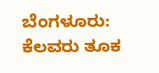ಬೆಂಗಳೂರು: ಕೆಲವರು ತೂಕ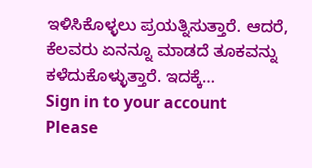ಇಳಿಸಿಕೊಳ್ಳಲು ಪ್ರಯತ್ನಿಸುತ್ತಾರೆ. ಆದರೆ, ಕೆಲವರು ಏನನ್ನೂ ಮಾಡದೆ ತೂಕವನ್ನು ಕಳೆದುಕೊಳ್ಳುತ್ತಾರೆ. ಇದಕ್ಕೆ…
Sign in to your account
Please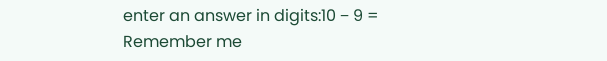enter an answer in digits:10 − 9 =
Remember me